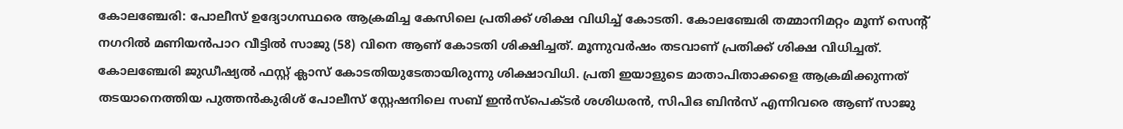കോലഞ്ചേരി: പോലീസ് ഉദ്യോഗസ്ഥരെ ആക്രമിച്ച കേസിലെ പ്രതിക്ക് ശിക്ഷ വിധിച്ച് കോടതി. കോലഞ്ചേരി തമ്മാനിമറ്റം മൂന്ന് സെന്റ് നഗറിൽ മണിയൻപാറ വീട്ടിൽ സാജു (58) വിനെ ആണ് കോടതി ശിക്ഷിച്ചത്. മൂന്നുവർഷം തടവാണ് പ്രതിക്ക് ശിക്ഷ വിധിച്ചത്. കോലഞ്ചേരി ജുഡീഷ്യൽ ഫസ്റ്റ് ക്ലാസ് കോടതിയുടേതായിരുന്നു ശിക്ഷാവിധി. പ്രതി ഇയാളുടെ മാതാപിതാക്കളെ ആക്രമിക്കുന്നത് തടയാനെത്തിയ പുത്തൻകുരിശ് പോലീസ് സ്റ്റേഷനിലെ സബ് ഇൻസ്പെക്ടർ ശശിധരൻ, സിപിഒ ബിൻസ് എന്നിവരെ ആണ് സാജു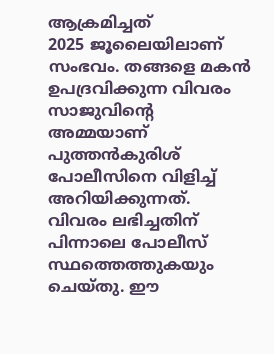ആക്രമിച്ചത്
2025 ജൂലൈയിലാണ് സംഭവം. തങ്ങളെ മകൻ ഉപദ്രവിക്കുന്ന വിവരം സാജുവിന്റെ അമ്മയാണ് പുത്തൻകുരിശ് പോലീസിനെ വിളിച്ച് അറിയിക്കുന്നത്. വിവരം ലഭിച്ചതിന് പിന്നാലെ പോലീസ് സ്ഥത്തെത്തുകയും ചെയ്തു. ഈ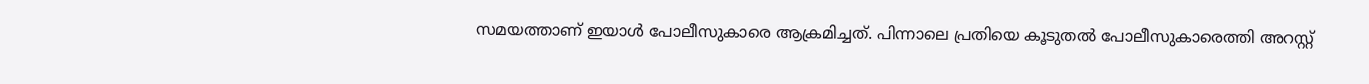സമയത്താണ് ഇയാൾ പോലീസുകാരെ ആക്രമിച്ചത്. പിന്നാലെ പ്രതിയെ കൂടുതൽ പോലീസുകാരെത്തി അറസ്റ്റ്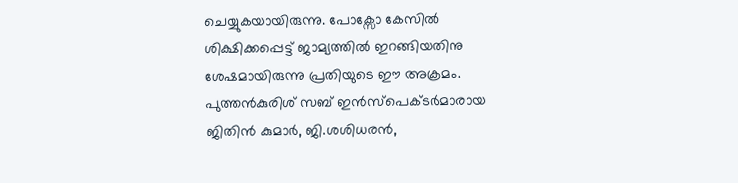ചെയ്യുകയായിരുന്നു. പോക്സോ കേസിൽ ശിക്ഷിക്കപ്പെട്ട് ജാമ്യത്തിൽ ഇറങ്ങിയതിനു ശേഷമായിരുന്നു പ്രതിയുടെ ഈ അക്രമം. പുത്തൻകുരിശ് സബ് ഇൻസ്പെക്ടർമാരായ ജിതിൻ കുമാർ, ജി.ശശിധരൻ,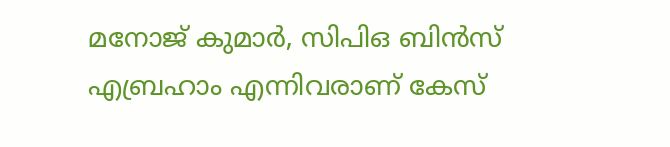മനോജ് കുമാർ, സിപിഒ ബിൻസ് എബ്രഹാം എന്നിവരാണ് കേസ്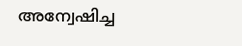അന്വേഷിച്ച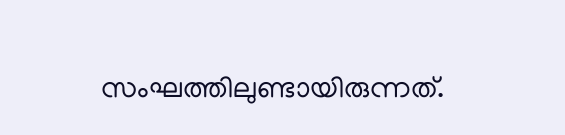സംഘത്തിലുണ്ടായിരുന്നത്.